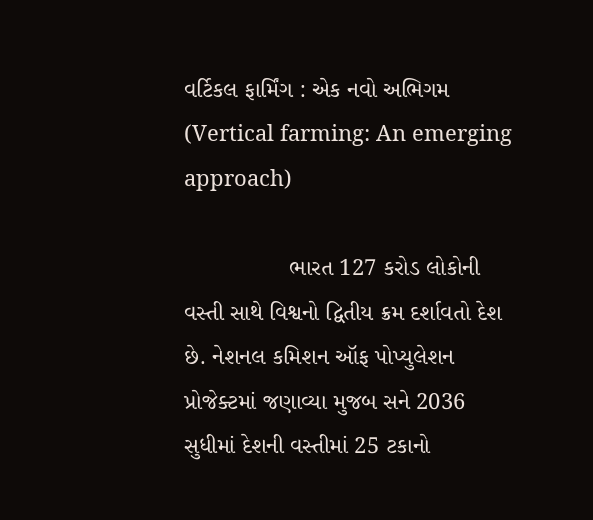વર્ટિકલ ફાર્મિંગ : એક નવો અભિગમ (Vertical farming: An emerging approach)

                ભારત 127 કરોડ લોકોની વસ્તી સાથે વિશ્વનો દ્વિતીય ક્રમ દર્શાવતો દેશ છે. નેશનલ કમિશન ઑફ પોપ્યુલેશન પ્રોજેક્ટમાં જણાવ્યા મુજબ સને 2036 સુધીમાં દેશની વસ્તીમાં 25 ટકાનો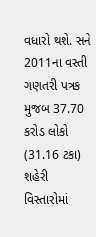વધારો થશે. સને 2011ના વસ્તી ગણતરી પત્રક મુજબ 37.70 કરોડ લોકો (31.16 ટકા) શહેરી વિસ્તારોમાં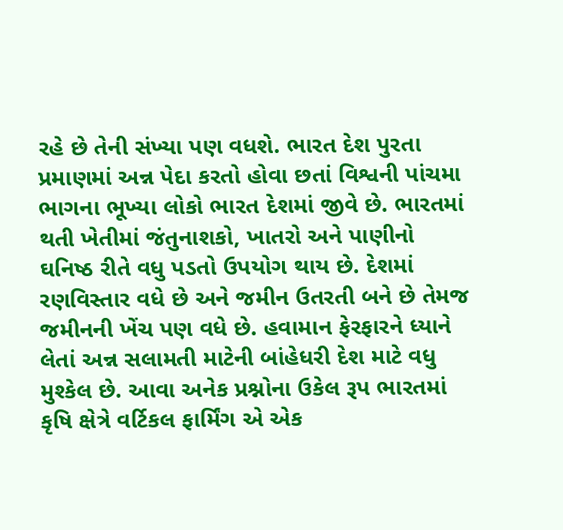રહે છે તેની સંખ્યા પણ વધશે. ભારત દેશ પુરતા પ્રમાણમાં અન્ન પેદા કરતો હોવા છતાં વિશ્વની પાંચમા ભાગના ભૂખ્યા લોકો ભારત દેશમાં જીવે છે. ભારતમાં થતી ખેતીમાં જંતુનાશકો, ખાતરો અને પાણીનો ઘનિષ્ઠ રીતે વધુ પડતો ઉપયોગ થાય છે. દેશમાં રણવિસ્તાર વધે છે અને જમીન ઉતરતી બને છે તેમજ જમીનની ખેંચ પણ વધે છે. હવામાન ફેરફારને ધ્યાને લેતાં અન્ન સલામતી માટેની બાંહેધરી દેશ માટે વધુ મુશ્કેલ છે. આવા અનેક પ્રશ્નોના ઉકેલ રૂપ ભારતમાં કૃષિ ક્ષેત્રે વર્ટિકલ ફાર્મિંગ એ એક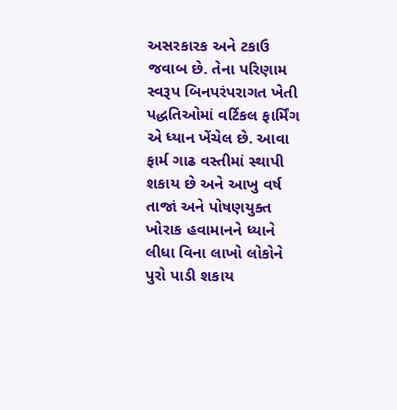અસરકારક અને ટકાઉ જવાબ છે. તેના પરિણામ સ્વરૂપ બિનપરંપરાગત ખેતી પદ્ધતિઓમાં વર્ટિકલ ફાર્મિંગ એ ધ્યાન ખેંચેલ છે. આવા ફાર્મ ગાઢ વસ્તીમાં સ્થાપી શકાય છે અને આખુ વર્ષ તાજાં અને પોષણયુક્ત ખોરાક હવામાનને ધ્યાને લીધા વિના લાખો લોકોને પુરો પાડી શકાય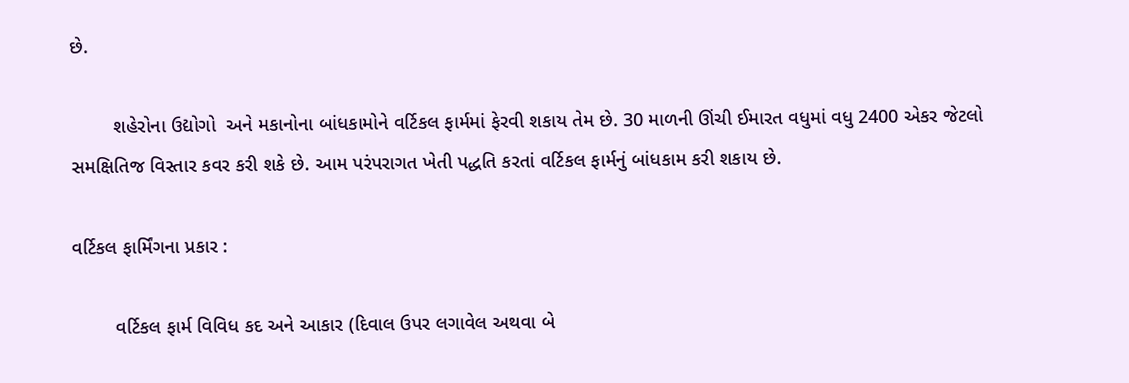છે.

        શહેરોના ઉદ્યોગો  અને મકાનોના બાંધકામોને વર્ટિકલ ફાર્મમાં ફેરવી શકાય તેમ છે. 30 માળની ઊંચી ઈમારત વધુમાં વધુ 2400 એકર જેટલો સમક્ષિતિજ વિસ્તાર કવર કરી શકે છે. આમ પરંપરાગત ખેતી પદ્ધતિ કરતાં વર્ટિકલ ફાર્મનું બાંધકામ કરી શકાય છે.

વર્ટિકલ ફાર્મિંગના પ્રકાર :

        વર્ટિકલ ફાર્મ વિવિધ કદ અને આકાર (દિવાલ ઉપર લગાવેલ અથવા બે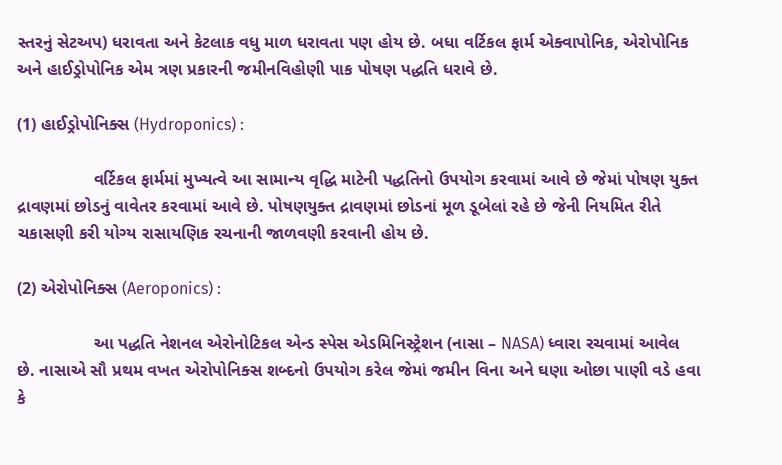સ્તરનું સેટઅપ) ધરાવતા અને કેટલાક વધુ માળ ધરાવતા પણ હોય છે. બધા વર્ટિકલ ફાર્મ એક્વાપોનિક, એરોપોનિક અને હાઈડ્રોપોનિક એમ ત્રણ પ્રકારની જમીનવિહોણી પાક પોષણ પદ્ધતિ ધરાવે છે.

(1) હાઈડ્રોપોનિક્સ (Hydroponics) :

                વર્ટિકલ ફાર્મમાં મુખ્યત્વે આ સામાન્ય વૃદ્ધિ માટેની પદ્ધતિનો ઉપયોગ કરવામાં આવે છે જેમાં પોષણ યુક્ત દ્રાવણમાં છોડનું વાવેતર કરવામાં આવે છે. પોષણયુક્ત દ્રાવણમાં છોડનાં મૂળ ડૂબેલાં રહે છે જેની નિયમિત રીતે ચકાસણી કરી યોગ્ય રાસાયણિક રચનાની જાળવણી કરવાની હોય છે.

(2) એરોપોનિક્સ (Aeroponics) :

                આ પદ્ધતિ નેશનલ એરોનોટિકલ એન્ડ સ્પેસ એડમિનિસ્ટ્રેશન (નાસા – NASA) ધ્વારા રચવામાં આવેલ છે. નાસાએ સૌ પ્રથમ વખત એરોપોનિક્સ શબ્દનો ઉપયોગ કરેલ જેમાં જમીન વિના અને ઘણા ઓછા પાણી વડે હવા કે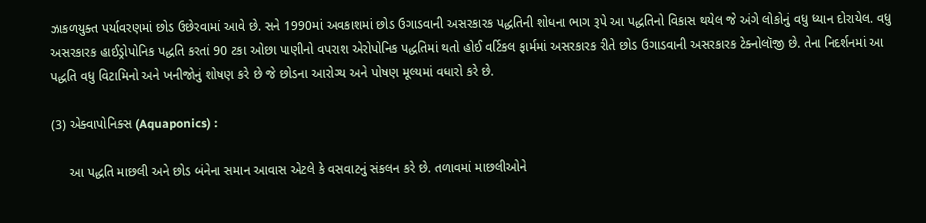ઝાકળયુક્ત પર્યાવરણમાં છોડ ઉછેરવામાં આવે છે. સને 1990માં અવકાશમાં છોડ ઉગાડવાની અસરકારક પદ્ધતિની શોધના ભાગ રૂપે આ પદ્ધતિનો વિકાસ થયેલ જે અંગે લોકોનું વધુ ધ્યાન દોરાયેલ. વધુ અસરકારક હાઈડ્રોપોનિક પદ્ધતિ કરતાં 90 ટકા ઓછા પાણીનો વપરાશ એરોપોનિક પદ્ધતિમાં થતો હોઈ વર્ટિકલ ફાર્મમાં અસરકારક રીતે છોડ ઉગાડવાની અસરકારક ટેક્નોલૉજી છે. તેના નિદર્શનમાં આ પદ્ધતિ વધુ વિટામિનો અને ખનીજોનું શોષણ કરે છે જે છોડના આરોગ્ય અને પોષણ મૂલ્યમાં વધારો કરે છે.

(3) એક્વાપોનિક્સ (Aquaponics) :

     આ પદ્ધતિ માછલી અને છોડ બંનેના સમાન આવાસ એટલે કે વસવાટનું સંકલન કરે છે. તળાવમાં માછલીઓને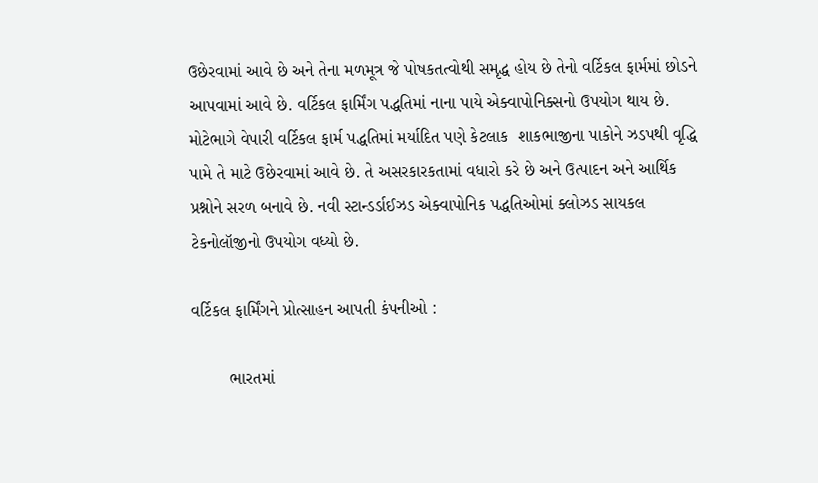ઉછેરવામાં આવે છે અને તેના મળમૂત્ર જે પોષકતત્વોથી સમૃદ્ધ હોય છે તેનો વર્ટિકલ ફાર્મમાં છોડને આપવામાં આવે છે. વર્ટિકલ ફાર્મિંગ પદ્ધતિમાં નાના પાયે એક્વાપોનિક્સનો ઉપયોગ થાય છે. મોટેભાગે વેપારી વર્ટિકલ ફાર્મ પદ્ધતિમાં મર્યાદિત પણે કેટલાક  શાકભાજીના પાકોને ઝડપથી વૃદ્ધિ પામે તે માટે ઉછેરવામાં આવે છે. તે અસરકારકતામાં વધારો કરે છે અને ઉત્પાદન અને આર્થિક પ્રશ્નોને સરળ બનાવે છે. નવી સ્ટાન્ડર્ડાઈઝડ એક્વાપોનિક પદ્ધતિઓમાં ક્લોઝડ સાયકલ ટેકનોલૉજીનો ઉપયોગ વધ્યો છે.

વર્ટિકલ ફાર્મિંગને પ્રોત્સાહન આપતી કંપનીઓ :

        ભારતમાં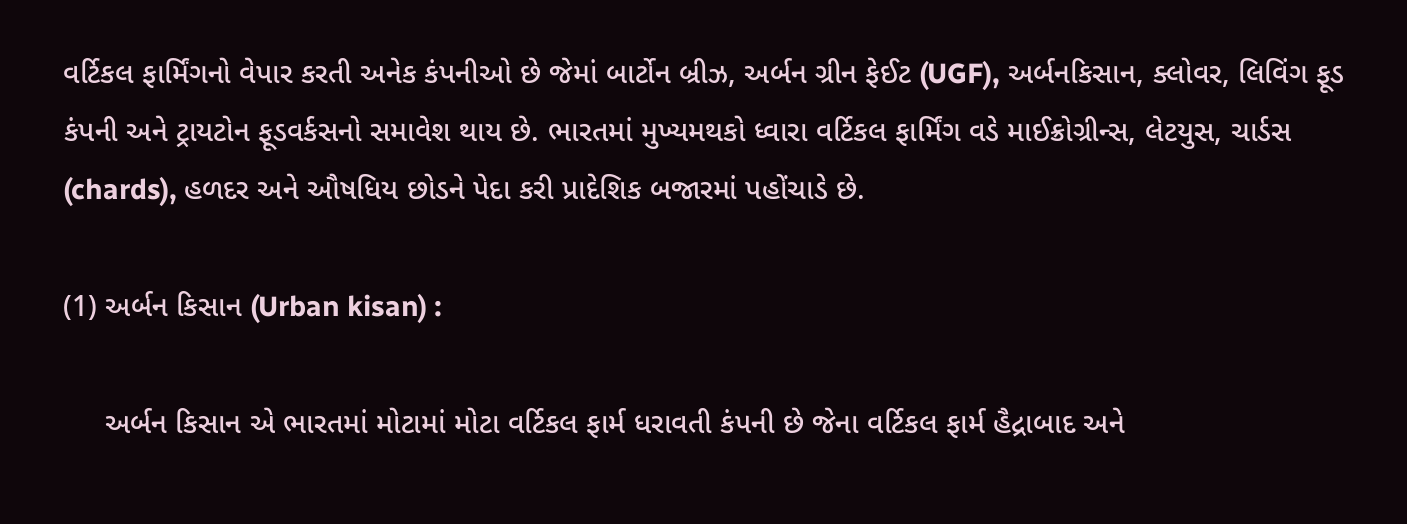વર્ટિકલ ફાર્મિંગનો વેપાર કરતી અનેક કંપનીઓ છે જેમાં બાર્ટોન બ્રીઝ, અર્બન ગ્રીન ફેઈટ (UGF), અર્બનકિસાન, ક્લોવર, લિવિંગ ફૂડ કંપની અને ટ્રાયટોન ફૂડવર્કસનો સમાવેશ થાય છે. ભારતમાં મુખ્યમથકો ધ્વારા વર્ટિકલ ફાર્મિંગ વડે માઈક્રોગ્રીન્સ, લેટયુસ, ચાર્ડસ (chards), હળદર અને ઔષધિય છોડને પેદા કરી પ્રાદેશિક બજારમાં પહોંચાડે છે.

(1) અર્બન કિસાન (Urban kisan) :

     અર્બન કિસાન એ ભારતમાં મોટામાં મોટા વર્ટિકલ ફાર્મ ધરાવતી કંપની છે જેના વર્ટિકલ ફાર્મ હૈદ્રાબાદ અને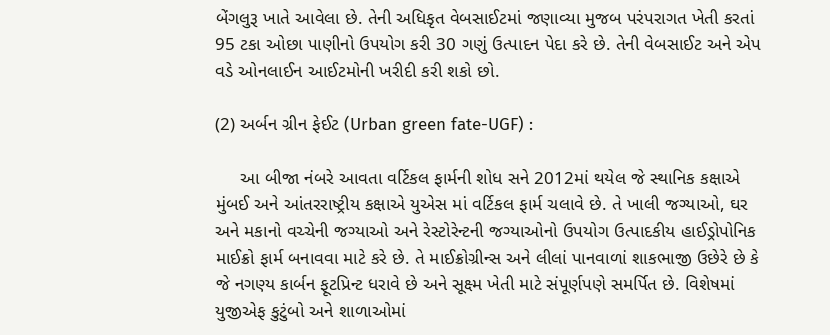બેંગલુરૂ ખાતે આવેલા છે. તેની અધિકૃત વેબસાઈટમાં જણાવ્યા મુજબ પરંપરાગત ખેતી કરતાં 95 ટકા ઓછા પાણીનો ઉપયોગ કરી 30 ગણું ઉત્પાદન પેદા કરે છે. તેની વેબસાઈટ અને એપ વડે ઓનલાઈન આઈટમોની ખરીદી કરી શકો છો.

(2) અર્બન ગ્રીન ફેઈટ (Urban green fate-UGF) :

     આ બીજા નંબરે આવતા વર્ટિકલ ફાર્મની શોધ સને 2012માં થયેલ જે સ્થાનિક કક્ષાએ મુંબઈ અને આંતરરાષ્ટ્રીય કક્ષાએ યુએસ માં વર્ટિકલ ફાર્મ ચલાવે છે. તે ખાલી જગ્યાઓ, ઘર અને મકાનો વચ્ચેની જગ્યાઓ અને રેસ્ટોરેન્ટની જગ્યાઓનો ઉપયોગ ઉત્પાદકીય હાઈડ્રોપોનિક માઈક્રો ફાર્મ બનાવવા માટે કરે છે. તે માઈક્રોગ્રીન્સ અને લીલાં પાનવાળાં શાકભાજી ઉછેરે છે કે જે નગણ્ય કાર્બન ફૂટપ્રિન્ટ ધરાવે છે અને સૂક્ષ્મ ખેતી માટે સંપૂર્ણપણે સમર્પિત છે. વિશેષમાં યુજીએફ કુટુંબો અને શાળાઓમાં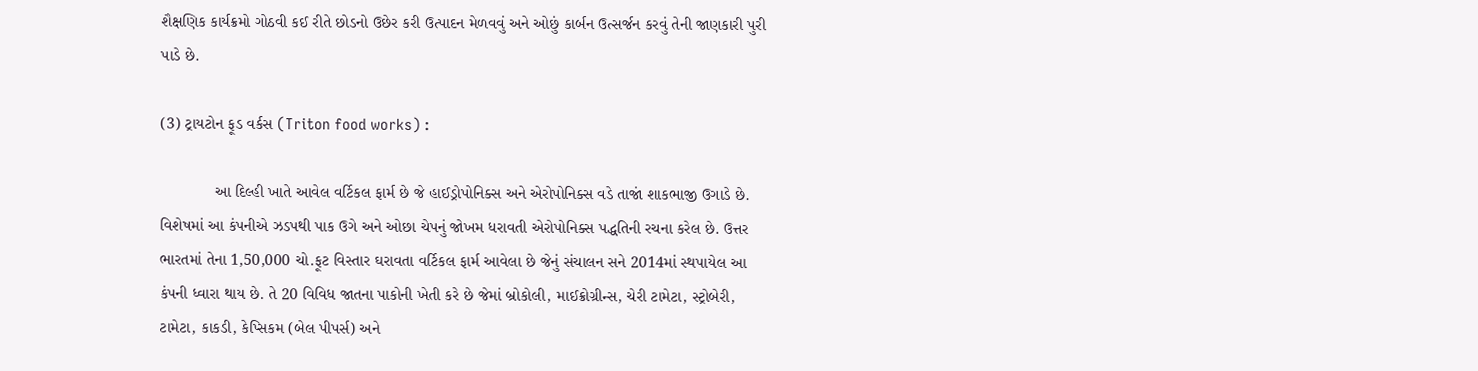શૈક્ષણિક કાર્યક્રમો ગોઠવી કઈ રીતે છોડનો ઉછેર કરી ઉત્પાદન મેળવવું અને ઓછું કાર્બન ઉત્સર્જન કરવું તેની જાણકારી પુરી પાડે છે.

(3) ટ્રાયટોન ફૂડ વર્કસ (Triton food works) :

            આ દિલ્હી ખાતે આવેલ વર્ટિકલ ફાર્મ છે જે હાઈડ્રોપોનિક્સ અને એરોપોનિક્સ વડે તાજાં શાકભાજી ઉગાડે છે. વિશેષમાં આ કંપનીએ ઝડપથી પાક ઉગે અને ઓછા ચેપનું જોખમ ધરાવતી એરોપોનિક્સ પદ્ધતિની રચના કરેલ છે. ઉત્તર ભારતમાં તેના 1,50,000 ચો.ફૂટ વિસ્તાર ઘરાવતા વર્ટિકલ ફાર્મ આવેલા છે જેનું સંચાલન સને 2014માં સ્થપાયેલ આ કંપની ધ્વારા થાય છે. તે 20 વિવિધ જાતના પાકોની ખેતી કરે છે જેમાં બ્રોકોલી, માઈક્રોગ્રીન્સ, ચેરી ટામેટા, સ્ટ્રોબેરી, ટામેટા, કાકડી, કેપ્સિકમ (બેલ પીપર્સ) અને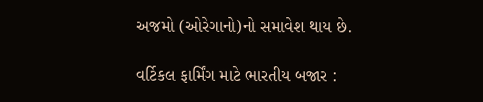અજમો (ઓરેગાનો)નો સમાવેશ થાય છે.

વર્ટિકલ ફાર્મિંગ માટે ભારતીય બજાર :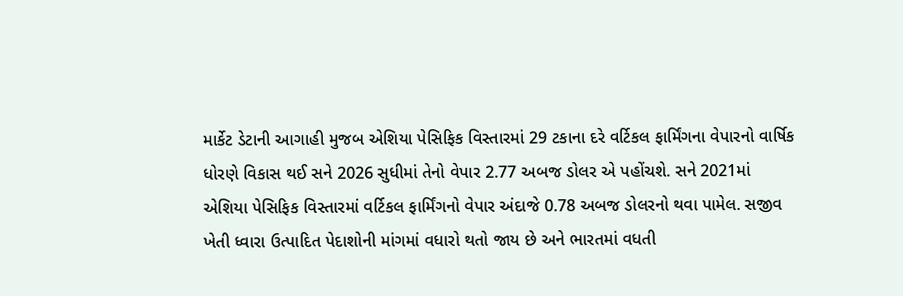માર્કેટ ડેટાની આગાહી મુજબ એશિયા પેસિફિક વિસ્તારમાં 29 ટકાના દરે વર્ટિકલ ફાર્મિંગના વેપારનો વાર્ષિક ધોરણે વિકાસ થઈ સને 2026 સુધીમાં તેનો વેપાર 2.77 અબજ ડોલર એ પહોંચશે. સને 2021માં એશિયા પેસિફિક વિસ્તારમાં વર્ટિકલ ફાર્મિંગનો વેપાર અંદાજે 0.78 અબજ ડોલરનો થવા પામેલ. સજીવ ખેતી ધ્વારા ઉત્પાદિત પેદાશોની માંગમાં વધારો થતો જાય છે અને ભારતમાં વધતી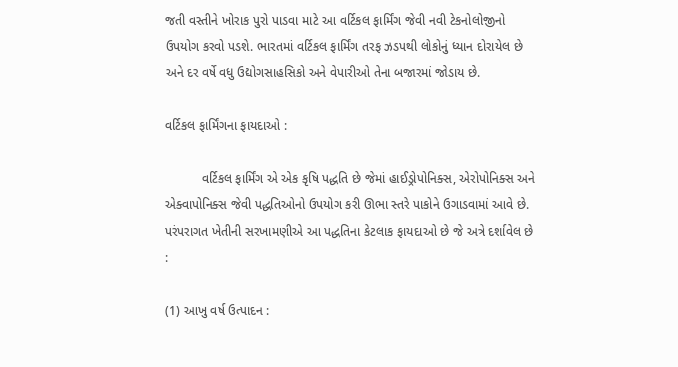જતી વસ્તીને ખોરાક પુરો પાડવા માટે આ વર્ટિકલ ફાર્મિંગ જેવી નવી ટેકનોલોજીનો ઉપયોગ કરવો પડશે. ભારતમાં વર્ટિકલ ફાર્મિંગ તરફ ઝડપથી લોકોનું ધ્યાન દોરાયેલ છે અને દર વર્ષે વધુ ઉદ્યોગસાહસિકો અને વેપારીઓ તેના બજારમાં જોડાય છે.

વર્ટિકલ ફાર્મિંગના ફાયદાઓ :

          વર્ટિકલ ફાર્મિંગ એ એક કૃષિ પદ્ધતિ છે જેમાં હાઈડ્રોપોનિક્સ, એરોપોનિક્સ અને એક્વાપોનિક્સ જેવી પદ્ધતિઓનો ઉપયોગ કરી ઊભા સ્તરે પાકોને ઉગાડવામાં આવે છે. પરંપરાગત ખેતીની સરખામણીએ આ પદ્ધતિના કેટલાક ફાયદાઓ છે જે અત્રે દર્શાવેલ છે :

(1) આખુ વર્ષ ઉત્પાદન :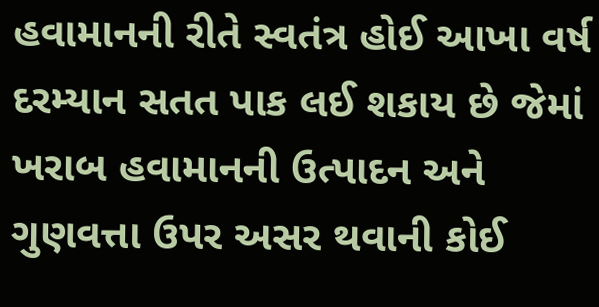હવામાનની રીતે સ્વતંત્ર હોઈ આખા વર્ષ દરમ્યાન સતત પાક લઈ શકાય છે જેમાં ખરાબ હવામાનની ઉત્પાદન અને ગુણવત્તા ઉપર અસર થવાની કોઈ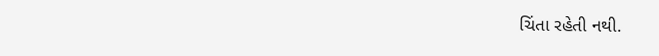ચિંતા રહેતી નથી.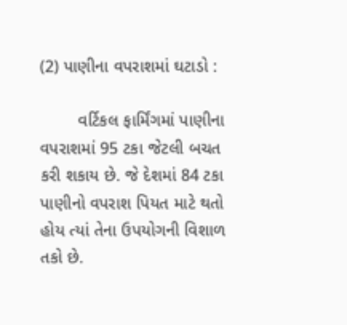(2) પાણીના વપરાશમાં ઘટાડો :

        વર્ટિકલ ફાર્મિંગમાં પાણીના વપરાશમાં 95 ટકા જેટલી બચત કરી શકાય છે. જે દેશમાં 84 ટકા પાણીનો વપરાશ પિયત માટે થતો હોય ત્યાં તેના ઉપયોગની વિશાળ તકો છે.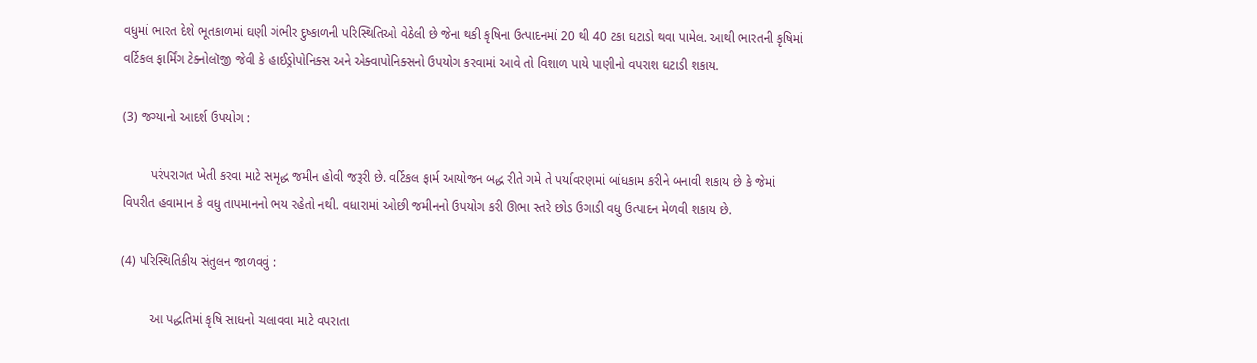વધુમાં ભારત દેશે ભૂતકાળમાં ઘણી ગંભીર દુષ્કાળની પરિસ્થિતિઓ વેઠેલી છે જેના થકી કૃષિના ઉત્પાદનમાં 20 થી 40 ટકા ઘટાડો થવા પામેલ. આથી ભારતની કૃષિમાં વર્ટિકલ ફાર્મિંગ ટેક્નોલૉજી જેવી કે હાઈડ્રોપોનિક્સ અને એક્વાપોનિક્સનો ઉપયોગ કરવામાં આવે તો વિશાળ પાયે પાણીનો વપરાશ ઘટાડી શકાય.

(3) જગ્યાનો આદર્શ ઉપયોગ :

        પરંપરાગત ખેતી કરવા માટે સમૃદ્ધ જમીન હોવી જરૂરી છે. વર્ટિકલ ફાર્મ આયોજન બદ્ધ રીતે ગમે તે પર્યાવરણમાં બાંધકામ કરીને બનાવી શકાય છે કે જેમાં વિપરીત હવામાન કે વધુ તાપમાનનો ભય રહેતો નથી. વધારામાં ઓછી જમીનનો ઉપયોગ કરી ઊભા સ્તરે છોડ ઉગાડી વધુ ઉત્પાદન મેળવી શકાય છે.

(4) પરિસ્થિતિકીય સંતુલન જાળવવું :

        આ પદ્ધતિમાં કૃષિ સાધનો ચલાવવા માટે વપરાતા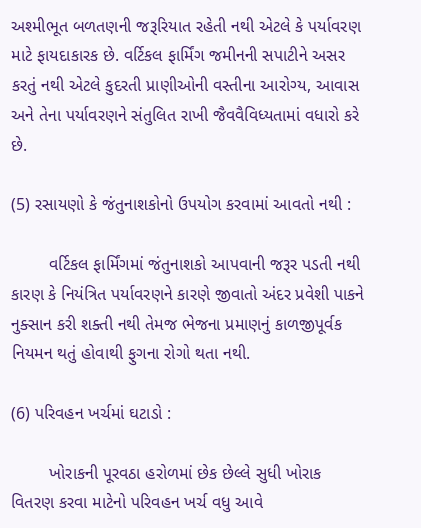અશ્મીભૂત બળતણની જરૂરિયાત રહેતી નથી એટલે કે પર્યાવરણ માટે ફાયદાકારક છે. વર્ટિકલ ફાર્મિંગ જમીનની સપાટીને અસર કરતું નથી એટલે કુદરતી પ્રાણીઓની વસ્તીના આરોગ્ય, આવાસ અને તેના પર્યાવરણને સંતુલિત રાખી જૈવવૈવિધ્યતામાં વધારો કરે છે.

(5) રસાયણો કે જંતુનાશકોનો ઉપયોગ કરવામાં આવતો નથી :

        વર્ટિકલ ફાર્મિંગમાં જંતુનાશકો આપવાની જરૂર પડતી નથી કારણ કે નિયંત્રિત પર્યાવરણને કારણે જીવાતો અંદર પ્રવેશી પાકને નુક્સાન કરી શક્તી નથી તેમજ ભેજના પ્રમાણનું કાળજીપૂર્વક નિયમન થતું હોવાથી ફુગના રોગો થતા નથી.

(6) પરિવહન ખર્ચમાં ઘટાડો :

        ખોરાકની પૂરવઠા હરોળમાં છેક છેલ્લે સુધી ખોરાક વિતરણ કરવા માટેનો પરિવહન ખર્ચ વધુ આવે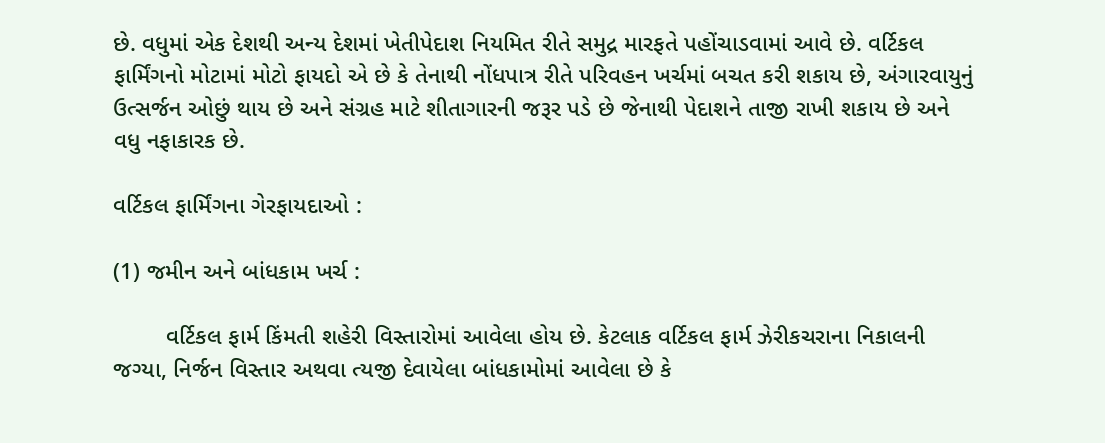છે. વધુમાં એક દેશથી અન્ય દેશમાં ખેતીપેદાશ નિયમિત રીતે સમુદ્ર મારફતે પહોંચાડવામાં આવે છે. વર્ટિકલ ફાર્મિંગનો મોટામાં મોટો ફાયદો એ છે કે તેનાથી નોંધપાત્ર રીતે પરિવહન ખર્ચમાં બચત કરી શકાય છે, અંગારવાયુનું ઉત્સર્જન ઓછું થાય છે અને સંગ્રહ માટે શીતાગારની જરૂર પડે છે જેનાથી પેદાશને તાજી રાખી શકાય છે અને વધુ નફાકારક છે.

વર્ટિકલ ફાર્મિંગના ગેરફાયદાઓ :

(1) જમીન અને બાંધકામ ખર્ચ :

        વર્ટિકલ ફાર્મ કિંમતી શહેરી વિસ્તારોમાં આવેલા હોય છે. કેટલાક વર્ટિકલ ફાર્મ ઝેરીકચરાના નિકાલની જગ્યા, નિર્જન વિસ્તાર અથવા ત્યજી દેવાયેલા બાંધકામોમાં આવેલા છે કે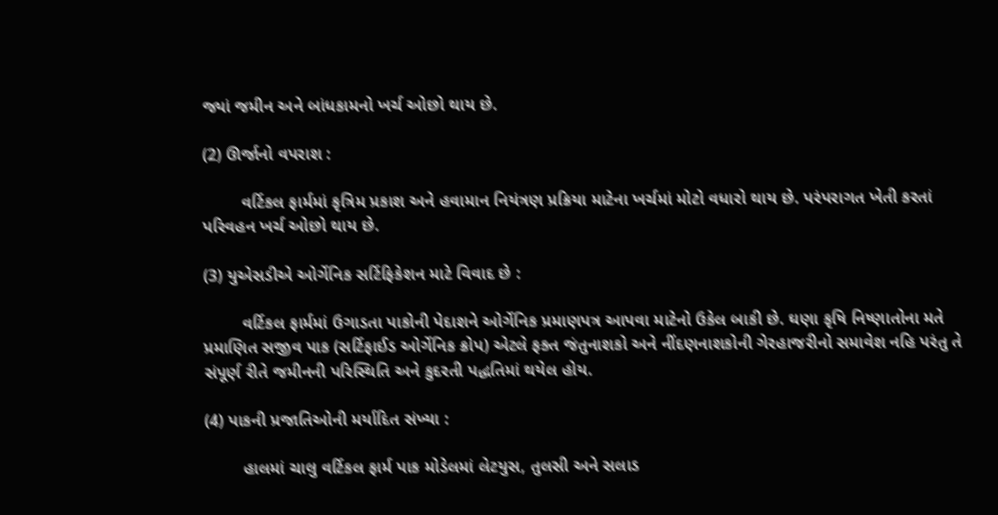જ્યાં જમીન અને બાંધકામનો ખર્ચ ઓછો થાય છે.

(2) ઊર્જાનો વપરાશ :

        વર્ટિકલ ફાર્મમાં કૃત્રિમ પ્રકાશ અને હવામાન નિયંત્રણ પ્રક્રિયા માટેના ખર્ચમાં મોટો વધારો થાય છે. પરંપરાગત ખેતી કરતાં પરિવહન ખર્ચ ઓછો થાય છે.

(3) યુએસડીએ ઓર્ગેનિક સર્ટિફિકેશન માટે વિવાદ છે :

        વર્ટિકલ ફાર્મમાં ઉગાડતા પાકોની પેદાશને ઓર્ગેનિક પ્રમાણપત્ર આપવા માટેનો ઉકેલ બાકી છે. ઘણા કૃષિ નિષ્ણાતોના મતે પ્રમાણિત સજીવ પાક (સર્ટિફાઈડ ઓર્ગેનિક ક્રોપ) એટલે ફક્ત જંતુનાશકો અને નીંદણનાશકોની ગેરહાજરીનો સમાવેશ નહિ પરંતુ તે સંપૂર્ણ રીતે જમીનની પરિસ્થિતિ અને કુદરતી પદ્ધતિમાં થયેલ હોય.

(4) પાકની પ્રજાતિઓની મર્યાદિત સંખ્યા :

        હાલમાં ચાલુ વર્ટિકલ ફાર્મ પાક મોડેલમાં લેટયુસ, તુલસી અને સલાડ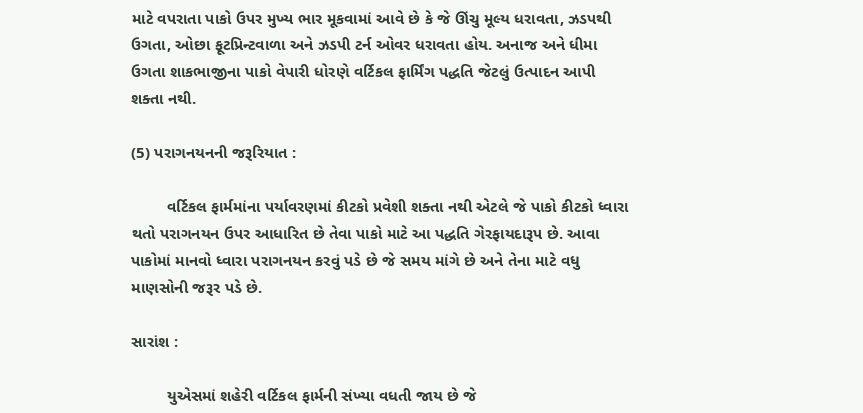માટે વપરાતા પાકો ઉપર મુખ્ય ભાર મૂકવામાં આવે છે કે જે ઊંચુ મૂલ્ય ધરાવતા, ઝડપથી ઉગતા, ઓછા ફૂટપ્રિન્ટવાળા અને ઝડપી ટર્ન ઓવર ધરાવતા હોય. અનાજ અને ધીમા ઉગતા શાકભાજીના પાકો વેપારી ધોરણે વર્ટિકલ ફાર્મિંગ પદ્ધતિ જેટલું ઉત્પાદન આપી શક્તા નથી.

(5) પરાગનયનની જરૂરિયાત :

        વર્ટિકલ ફાર્મમાંના પર્યાવરણમાં કીટકો પ્રવેશી શક્તા નથી એટલે જે પાકો કીટકો ધ્વારા થતો પરાગનયન ઉપર આધારિત છે તેવા પાકો માટે આ પદ્ધતિ ગેરફાયદારૂપ છે. આવા પાકોમાં માનવો ધ્વારા પરાગનયન કરવું પડે છે જે સમય માંગે છે અને તેના માટે વધુ માણસોની જરૂર પડે છે.

સારાંશ :

        યુએસમાં શહેરી વર્ટિકલ ફાર્મની સંખ્યા વધતી જાય છે જે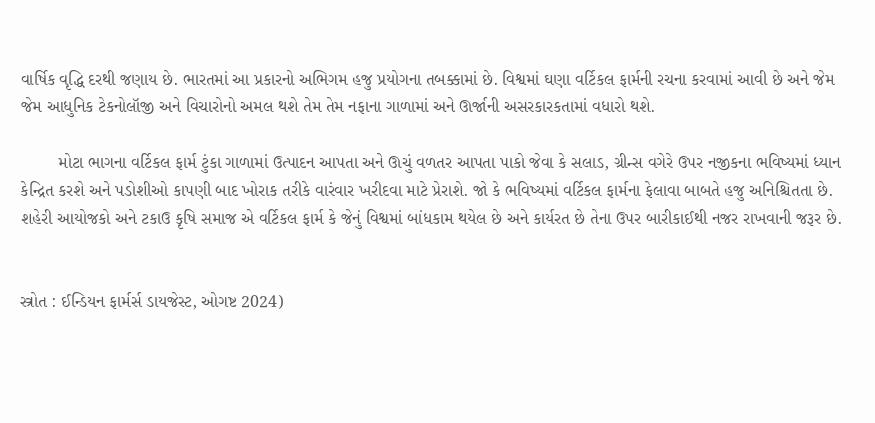વાર્ષિક વૃદ્ધિ દરથી જણાય છે. ભારતમાં આ પ્રકારનો અભિગમ હજુ પ્રયોગના તબક્કામાં છે. વિશ્વમાં ઘણા વર્ટિકલ ફાર્મની રચના કરવામાં આવી છે અને જેમ જેમ આધુનિક ટેકનોલૉજી અને વિચારોનો અમલ થશે તેમ તેમ નફાના ગાળામાં અને ઊર્જાની અસરકારકતામાં વધારો થશે.

        મોટા ભાગના વર્ટિકલ ફાર્મ ટુંકા ગાળામાં ઉત્પાદન આપતા અને ઊચું વળતર આપતા પાકો જેવા કે સલાડ, ગ્રીન્સ વગેરે ઉપર નજીકના ભવિષ્યમાં ધ્યાન કેન્દ્રિત કરશે અને પડોશીઓ કાપણી બાદ ખોરાક તરીકે વારંવાર ખરીદવા માટે પ્રેરાશે. જો કે ભવિષ્યમાં વર્ટિકલ ફાર્મના ફેલાવા બાબતે હજુ અનિશ્ચિતતા છે. શહેરી આયોજકો અને ટકાઉ કૃષિ સમાજ એ વર્ટિકલ ફાર્મ કે જેનું વિશ્વમાં બાંધકામ થયેલ છે અને કાર્યરત છે તેના ઉપર બારીકાઈથી નજર રાખવાની જરૂર છે.


સ્ત્રોત : ઈન્ડિયન ફાર્મર્સ ડાયજેસ્ટ, ઓગષ્ટ 2024)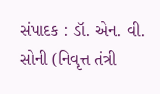સંપાદક : ડૉ. એન. વી. સોની (નિવૃત્ત તંત્રી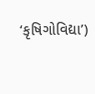‘કૃષિગોવિદ્યા’)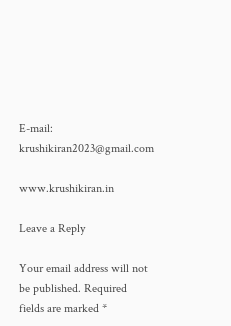E-mail: krushikiran2023@gmail.com

www.krushikiran.in

Leave a Reply

Your email address will not be published. Required fields are marked *